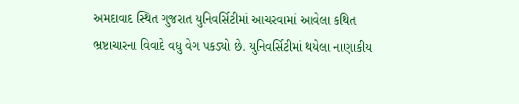અમદાવાદ સ્થિત ગુજરાત યુનિવર્સિટીમાં આચરવામાં આવેલા કથિત ભ્રષ્ટાચારના વિવાદે વધુ વેગ પકડ્યો છે. યુનિવર્સિટીમાં થયેલા નાણાકીય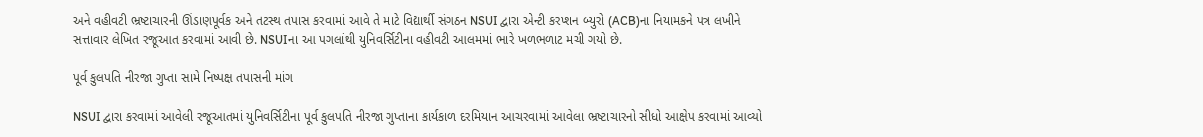અને વહીવટી ભ્રષ્ટાચારની ઊંડાણપૂર્વક અને તટસ્થ તપાસ કરવામાં આવે તે માટે વિદ્યાર્થી સંગઠન NSUI દ્વારા એન્ટી કરપ્શન બ્યુરો (ACB)ના નિયામકને પત્ર લખીને સત્તાવાર લેખિત રજૂઆત કરવામાં આવી છે. NSUIના આ પગલાંથી યુનિવર્સિટીના વહીવટી આલમમાં ભારે ખળભળાટ મચી ગયો છે.

પૂર્વ કુલપતિ નીરજા ગુપ્તા સામે નિષ્પક્ષ તપાસની માંગ

NSUI દ્વારા કરવામાં આવેલી રજૂઆતમાં યુનિવર્સિટીના પૂર્વ કુલપતિ નીરજા ગુપ્તાના કાર્યકાળ દરમિયાન આચરવામાં આવેલા ભ્રષ્ટાચારનો સીધો આક્ષેપ કરવામાં આવ્યો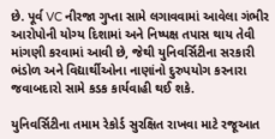છે. પૂર્વ VC નીરજા ગુપ્તા સામે લગાવવામાં આવેલા ગંભીર આરોપોની યોગ્ય દિશામાં અને નિષ્પક્ષ તપાસ થાય તેવી માંગણી કરવામાં આવી છે, જેથી યુનિવર્સિટીના સરકારી ભંડોળ અને વિદ્યાર્થીઓના નાણાંનો દુરુપયોગ કરનારા જવાબદારો સામે કડક કાર્યવાહી થઈ શકે.

યુનિવર્સિટીના તમામ રેકોર્ડ સુરક્ષિત રાખવા માટે રજૂઆત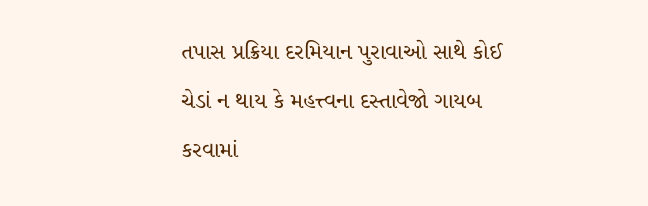તપાસ પ્રક્રિયા દરમિયાન પુરાવાઓ સાથે કોઈ ચેડાં ન થાય કે મહત્ત્વના દસ્તાવેજો ગાયબ કરવામાં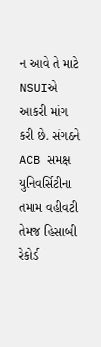ન આવે તે માટે NSUIએ આકરી માંગ કરી છે. સંગઠને ACB સમક્ષ યુનિવર્સિટીના તમામ વહીવટી તેમજ હિસાબી રેકોર્ડ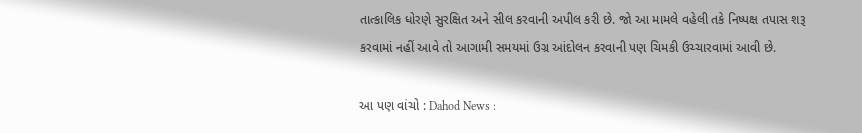તાત્કાલિક ધોરણે સુરક્ષિત અને સીલ કરવાની અપીલ કરી છે. જો આ મામલે વહેલી તકે નિષ્પક્ષ તપાસ શરૂ કરવામાં નહીં આવે તો આગામી સમયમાં ઉગ્ર આંદોલન કરવાની પણ ચિમકી ઉચ્ચારવામાં આવી છે.

આ પણ વાંચો : Dahod News :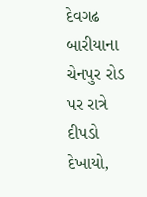દેવગઢ બારીયાના ચેનપુર રોડ પર રાત્રે દીપડો દેખાયો,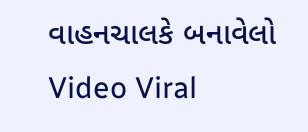વાહનચાલકે બનાવેલો Video Viral